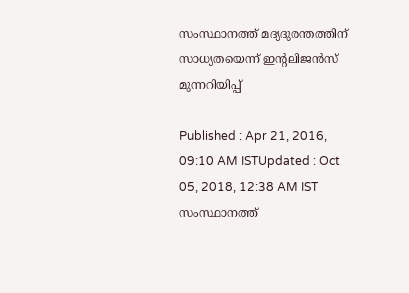സംസ്ഥാനത്ത് മദ്യദുരന്തത്തിന് സാധ്യതയെന്ന് ഇന്റലിജന്‍സ് മുന്നറിയിപ്പ്

Published : Apr 21, 2016, 09:10 AM ISTUpdated : Oct 05, 2018, 12:38 AM IST
സംസ്ഥാനത്ത്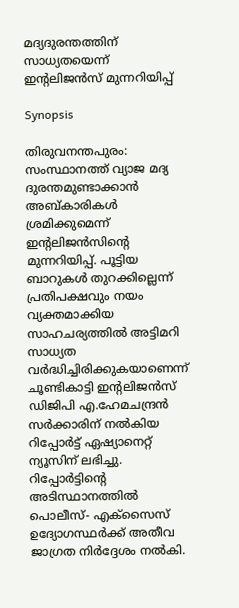മദ്യദുരന്തത്തിന് സാധ്യതയെന്ന് ഇന്റലിജന്‍സ് മുന്നറിയിപ്പ്

Synopsis

തിരുവനന്തപുരം: സംസ്ഥാനത്ത് വ്യാജ മദ്യ ദുരന്തമുണ്ടാക്കാന്‍ അബ്കാരികള്‍ ശ്രമിക്കുമെന്ന് ഇന്റലിജന്‍സിന്റെ മുന്നറിയിപ്പ്. പൂട്ടിയ ബാറുകള്‍ തുറക്കില്ലെന്ന് പ്രതിപക്ഷവും നയം വ്യക്തമാക്കിയ സാഹചര്യത്തില്‍ അട്ടിമറി സാധ്യത വര്‍ദ്ധിച്ചിരിക്കുകയാണെന്ന് ചൂണ്ടികാട്ടി ഇന്റലിജന്‍സ് ഡിജിപി എ.ഹേമചന്ദ്രന്‍ സര്‍ക്കാരിന് നല്‍കിയ റിപ്പോര്‍ട്ട് ഏഷ്യാനെറ്റ് ന്യൂസിന് ലഭിച്ചു. റിപ്പോര്‍ട്ടിന്റെ അടിസ്ഥാനത്തില്‍ പൊലീസ്- എക്‌സൈസ് ഉദ്യോഗസ്ഥര്‍ക്ക് അതീവ ജാഗ്രത നിര്‍ദ്ദേശം നല്‍കി.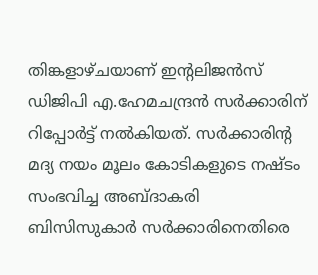തിങ്കളാഴ്ചയാണ് ഇന്റലിജന്‍സ് ഡിജിപി എ.ഹേമചന്ദ്രന്‍ സര്‍ക്കാരിന് റിപ്പോര്‍ട്ട് നല്‍കിയത്. സര്‍ക്കാരിന്റ മദ്യ നയം മൂലം കോടികളുടെ നഷ്‌ടം സംഭവിച്ച അബ്ദാകരി ബിസിസുകാര്‍ സര്‍ക്കാരിനെതിരെ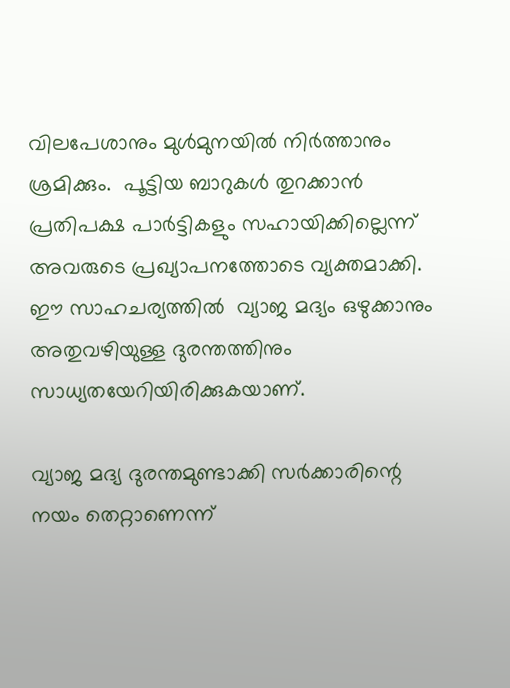വിലപേശാനും മുള്‍മുനയില്‍ നിര്‍ത്താനും ശ്രമിക്കും.  പൂട്ടിയ ബാറുകള്‍ തുറക്കാന്‍  പ്രതിപക്ഷ പാര്‍ട്ടികളും സഹായിക്കില്ലെന്ന് അവരുടെ പ്രഖ്യാപനത്തോടെ വ്യക്തമാക്കി. ഈ സാഹചര്യത്തില്‍  വ്യാജ മദ്യം ഒഴുക്കാനും അതുവഴിയുള്ള ദുരന്തത്തിനും സാധ്യതയേറിയിരിക്കുകയാണ്.

വ്യാജ മദ്യ ദുരന്തമുണ്ടാക്കി സര്‍ക്കാരിന്റെ നയം തെറ്റാണെന്ന്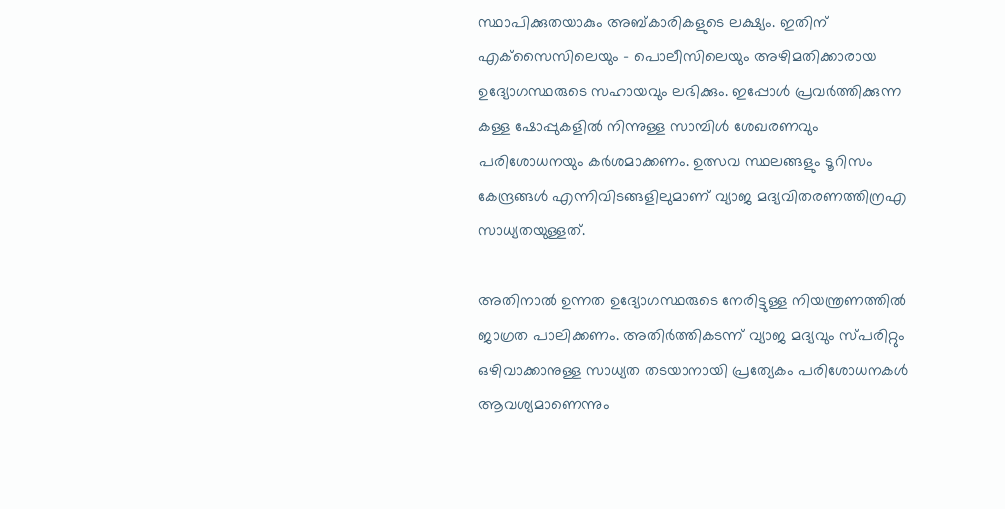സ്ഥാപിക്കുതയാകും അബ്കാരികളുടെ ലക്ഷ്യം. ഇതിന് എക്‌സൈസിലെയും - പൊലീസിലെയും അഴിമതിക്കാരായ ഉദ്യോഗസ്ഥരുടെ സഹായവും ലഭിക്കും. ഇപ്പോള്‍ പ്രവര്‍ത്തിക്കുന്ന കള്ള ഷോപ്പുകളില്‍ നിന്നുള്ള സാമ്പിള്‍ ശേഖരണവും പരിശോധനയും കര്‍ശമാക്കണം. ഉത്സവ സ്ഥലങ്ങളും ടൂറിസം കേന്ദ്രങ്ങള്‍ എന്നിവിടങ്ങളിലുമാണ് വ്യാജ മദ്യവിതരണത്തിന്രഎ സാധ്യതയുള്ളത്.

അതിനാല്‍ ഉന്നത ഉദ്യോഗസ്ഥരുടെ നേരിട്ടുള്ള നിയന്ത്രണത്തില്‍ ജാഗ്രത പാലിക്കണം. അതിര്‍ത്തികടന്ന് വ്യാജ മദ്യവും സ്‌പരിറ്റും ഒഴിവാക്കാനുള്ള സാധ്യത തടയാനായി പ്രത്യേകം പരിശോധനകള്‍ ആവശ്യമാണെന്നും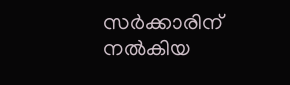സര്‍ക്കാരിന് നല്‍കിയ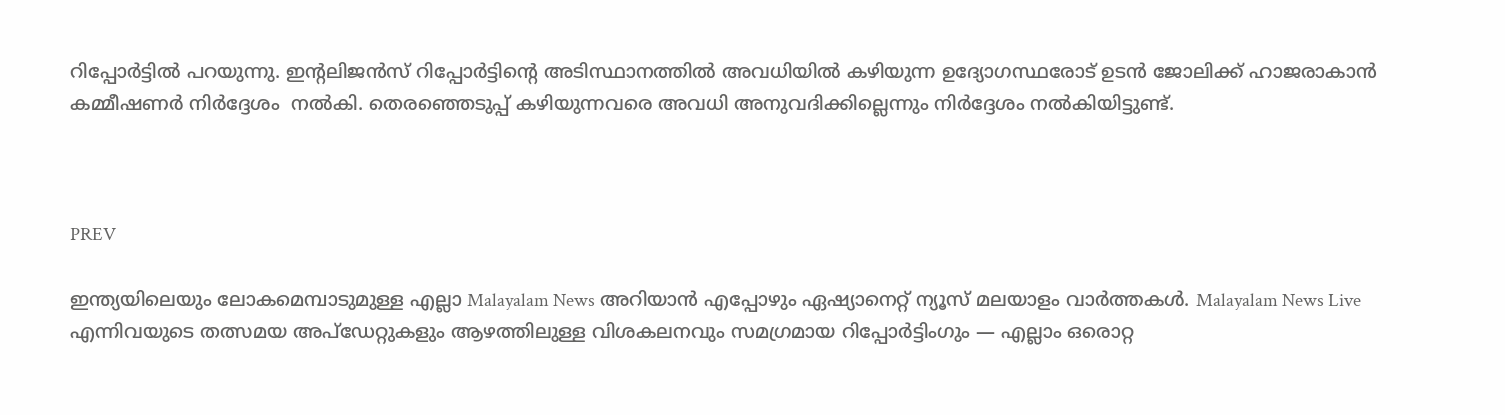റിപ്പോര്‍ട്ടില്‍ പറയുന്നു. ഇന്റലിജന്‍സ് റിപ്പോര്‍ട്ടിന്റെ അടിസ്ഥാനത്തില്‍ അവധിയില്‍ കഴിയുന്ന ഉദ്യോഗസ്ഥരോട് ഉടന്‍ ജോലിക്ക് ഹാജരാകാന്‍ കമ്മീഷണര്‍ നിര്‍ദ്ദേശം  നല്‍കി. തെരഞ്ഞെടുപ്പ് കഴിയുന്നവരെ അവധി അനുവദിക്കില്ലെന്നും നിര്‍ദ്ദേശം നല്‍കിയിട്ടുണ്ട്.



PREV

ഇന്ത്യയിലെയും ലോകമെമ്പാടുമുള്ള എല്ലാ Malayalam News അറിയാൻ എപ്പോഴും ഏഷ്യാനെറ്റ് ന്യൂസ് മലയാളം വാർത്തകൾ. Malayalam News Live എന്നിവയുടെ തത്സമയ അപ്‌ഡേറ്റുകളും ആഴത്തിലുള്ള വിശകലനവും സമഗ്രമായ റിപ്പോർട്ടിംഗും — എല്ലാം ഒരൊറ്റ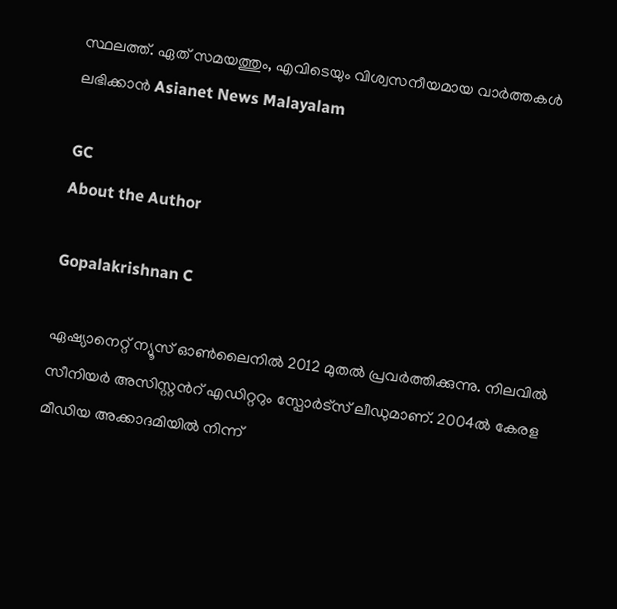സ്ഥലത്ത്. ഏത് സമയത്തും, എവിടെയും വിശ്വസനീയമായ വാർത്തകൾ ലഭിക്കാൻ Asianet News Malayalam

GC
About the Author

Gopalakrishnan C

ഏഷ്യാനെറ്റ് ന്യൂസ് ഓണ്‍ലൈനില്‍ 2012 മുതല്‍ പ്രവര്‍ത്തിക്കുന്നു. നിലവില്‍ സീനിയര്‍ അസിസ്റ്റന്‍റ് എഡിറ്ററും സ്പോർട്സ് ലീഡുമാണ്. 2004ൽ കേരള മീഡിയ അക്കാദമിയില്‍ നിന്ന്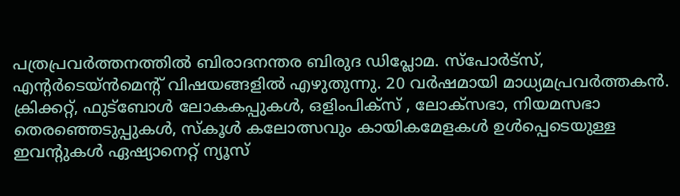പത്രപ്രവര്‍ത്തനത്തില്‍ ബിരാദനന്തര ബിരുദ ഡിപ്ലോമ. സ്പോര്‍ട്സ്, എന്‍റര്‍ടെയ്ൻമെന്‍റ് വിഷയങ്ങളില്‍ എഴുതുന്നു. 20 വര്‍ഷമായി മാധ്യമപ്രവര്‍ത്തകൻ. ക്രിക്കറ്റ്, ഫുട്ബോള്‍ ലോകകപ്പുകൾ, ഒളിംപിക്സ് , ലോക്സഭാ, നിയമസഭാ തെരഞ്ഞെടുപ്പുകള്‍, സ്കൂള്‍ കലോത്സവും കായികമേളകള്‍ ഉള്‍പ്പെടെയുള്ള ഇവന്‍റുകള്‍ ഏഷ്യാനെറ്റ് ന്യൂസ്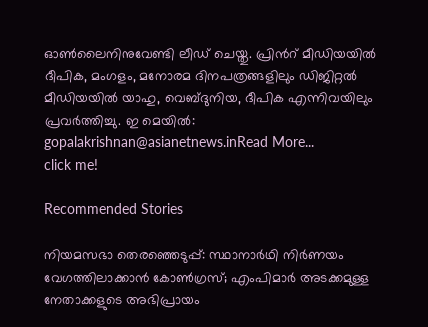ഓണ്‍ലൈനിനുവേണ്ടി ലീഡ് ചെയ്തു. പ്രിന്‍റ് മീഡിയയില്‍ ദീപിക, മംഗളം, മനോരമ ദിനപത്രങ്ങളിലും ഡിജിറ്റൽ മീഡിയയില്‍ യാഹു, വെബ്ദുനിയ, ദീപിക എന്നിവയിലും പ്രവര്‍ത്തിച്ചു. ഇ മെയില്‍: gopalakrishnan@asianetnews.inRead More...
click me!

Recommended Stories

നിയമസഭാ തെരഞ്ഞെടുപ്പ്: സ്ഥാനാർഥി നിർണയം വേഗത്തിലാക്കാൻ കോൺഗ്രസ്; എംപിമാർ അടക്കമുള്ള നേതാക്കളുടെ അഭിപ്രായം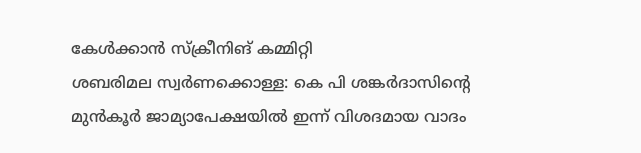കേൾക്കാൻ സ്ക്രീനിങ് കമ്മിറ്റി
ശബരിമല സ്വർണക്കൊള്ള: കെ പി ശങ്കർദാസിൻ്റെ മുൻ‌കൂർ ജാമ്യാപേക്ഷയിൽ ഇന്ന് വിശദമായ വാദം